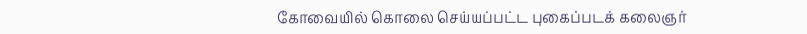கோவையில் கொலை செய்யப்பட்ட புகைப்படக் கலைஞர்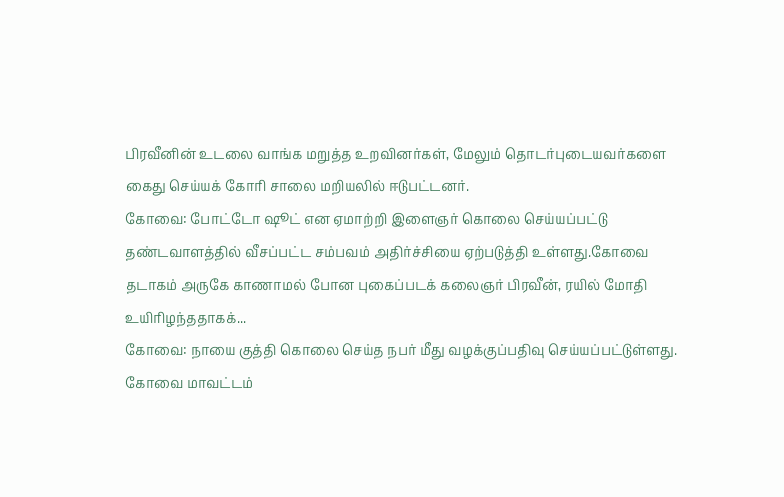பிரவீனின் உடலை வாங்க மறுத்த உறவினர்கள், மேலும் தொடர்புடையவர்களை கைது செய்யக் கோரி சாலை மறியலில் ஈடுபட்டனர்.
கோவை: போட்டோ ஷூட் என ஏமாற்றி இளைஞர் கொலை செய்யப்பட்டு தண்டவாளத்தில் வீசப்பட்ட சம்பவம் அதிர்ச்சியை ஏற்படுத்தி உள்ளது.கோவை தடாகம் அருகே காணாமல் போன புகைப்படக் கலைஞர் பிரவீன், ரயில் மோதி உயிரிழந்ததாகக்...
கோவை: நாயை குத்தி கொலை செய்த நபர் மீது வழக்குப்பதிவு செய்யப்பட்டுள்ளது.
கோவை மாவட்டம்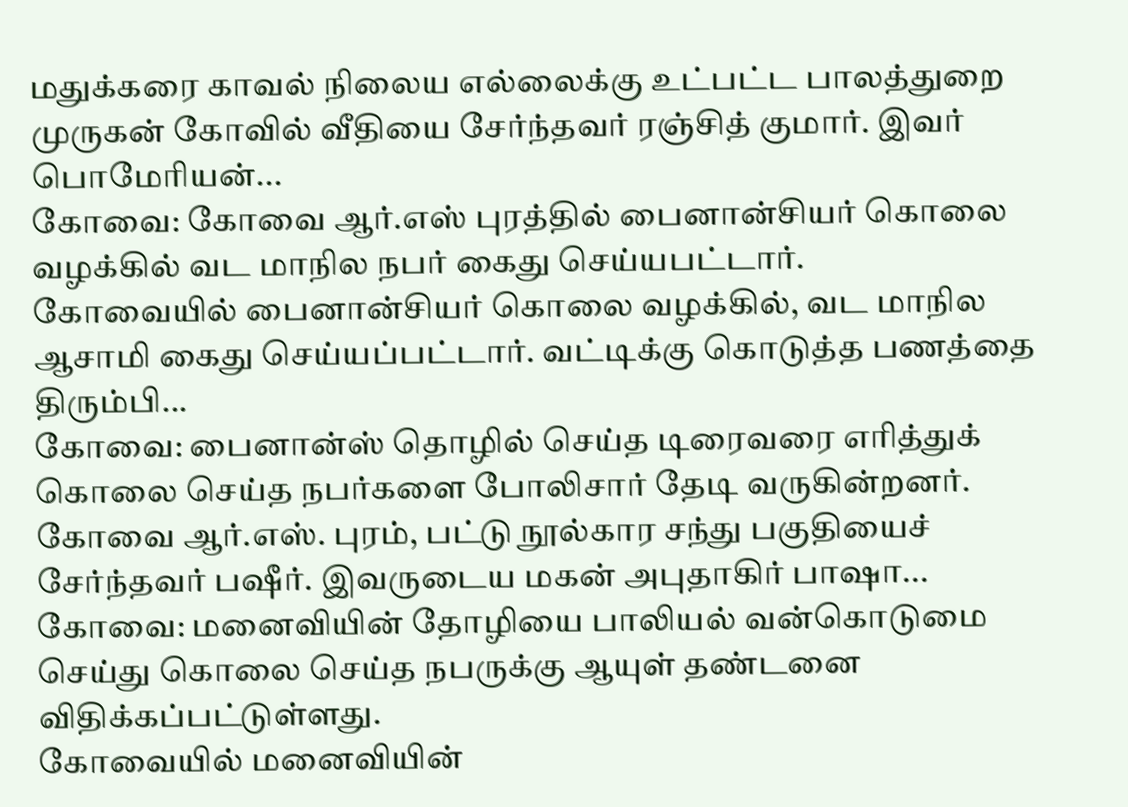மதுக்கரை காவல் நிலைய எல்லைக்கு உட்பட்ட பாலத்துறை முருகன் கோவில் வீதியை சேர்ந்தவர் ரஞ்சித் குமார். இவர் பொமேரியன்...
கோவை: கோவை ஆர்.எஸ் புரத்தில் பைனான்சியர் கொலை வழக்கில் வட மாநில நபர் கைது செய்யபட்டார்.
கோவையில் பைனான்சியர் கொலை வழக்கில், வட மாநில ஆசாமி கைது செய்யப்பட்டார். வட்டிக்கு கொடுத்த பணத்தை திரும்பி...
கோவை: பைனான்ஸ் தொழில் செய்த டிரைவரை எரித்துக் கொலை செய்த நபர்களை போலிசார் தேடி வருகின்றனர்.
கோவை ஆர்.எஸ். புரம், பட்டு நூல்கார சந்து பகுதியைச் சேர்ந்தவர் பஷீர். இவருடைய மகன் அபுதாகிர் பாஷா...
கோவை: மனைவியின் தோழியை பாலியல் வன்கொடுமை செய்து கொலை செய்த நபருக்கு ஆயுள் தண்டனை விதிக்கப்பட்டுள்ளது.
கோவையில் மனைவியின்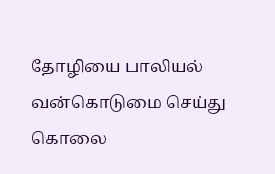தோழியை பாலியல் வன்கொடுமை செய்து கொலை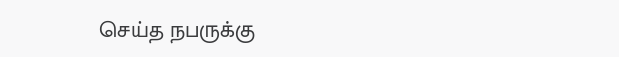செய்த நபருக்கு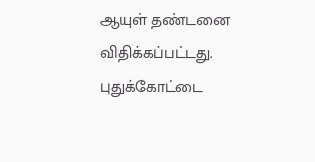ஆயுள் தண்டனை விதிக்கப்பட்டது.
புதுக்கோட்டை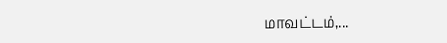மாவட்டம்,...